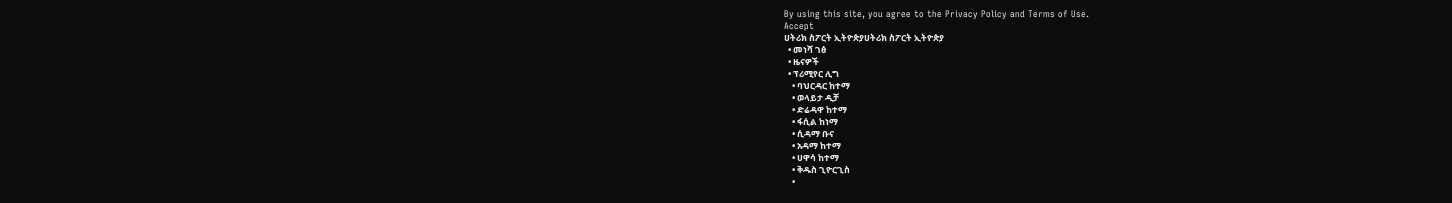By using this site, you agree to the Privacy Policy and Terms of Use.
Accept
ሀትሪክ ስፖርት ኢትዮጵያሀትሪክ ስፖርት ኢትዮጵያ
  • መነሻ ገፅ
  • ዜናዎች
  • ፕሪሚየር ሊግ
    • ባህርዳር ከተማ
    • ወላይታ ዲቻ
    • ድሬዳዋ ከተማ
    • ፋሲል ከነማ
    • ሲዳማ ቡና
    • አዳማ ከተማ
    • ሀዋሳ ከተማ
    • ቅዱስ ጊዮርጊስ
    •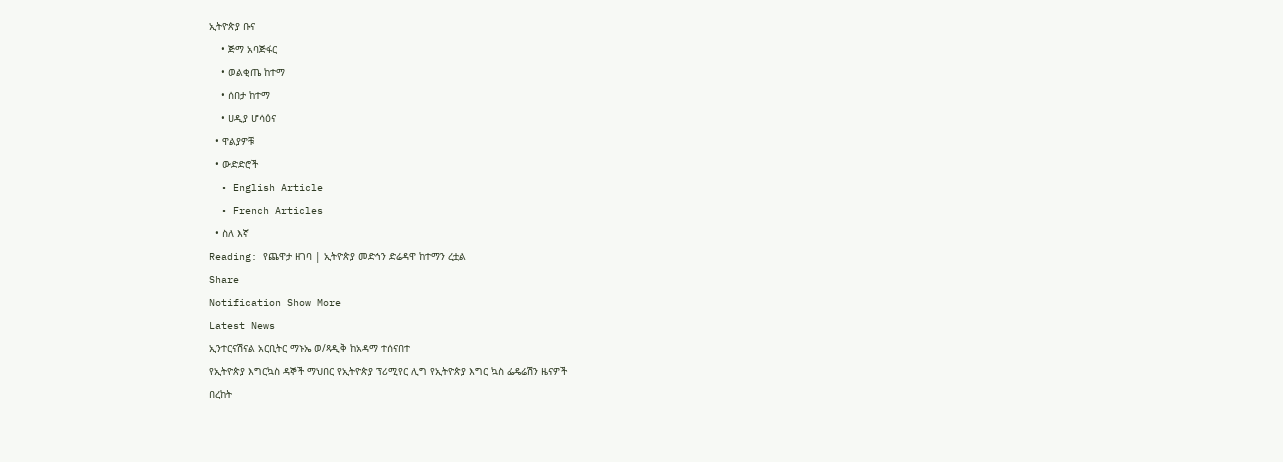ኢትዮጵያ ቡና
    • ጅማ አባጅፋር
    • ወልቂጤ ከተማ
    • ሰበታ ከተማ
    • ሀዲያ ሆሳዕና
  • ዋልያዎቹ
  • ውድድሮች
  • English Article
  • French Articles
  • ስለ እኛ
Reading: የጨዋታ ዘገባ | ኢትዮጵያ መድኅን ድሬዳዋ ከተማን ረቷል
Share
Notification Show More
Latest News
ኢንተርናሽናል አርቢትር ማኑኤ ወ/ጻዲቅ ከአዳማ ተሰናበተ
የኢትዮጵያ እግርኳስ ዳኞች ማህበር የኢትዮጵያ ፕሪሚየር ሊግ የኢትዮጵያ እግር ኳስ ፌዴሬሽን ዜናዎች
በረከት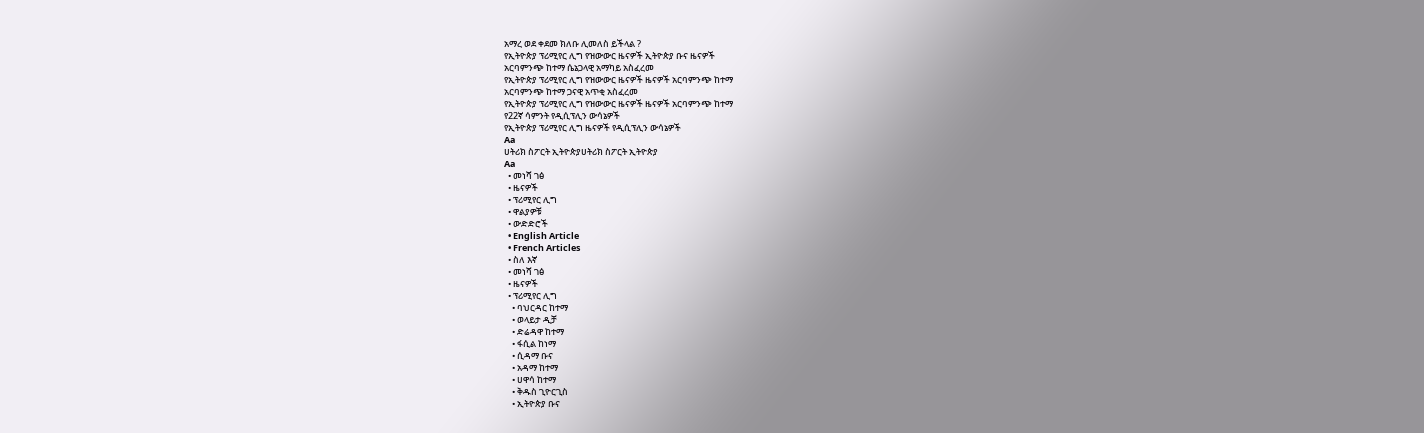አማረ ወደ ቀደመ ክለቡ ሊመለስ ይችላል ?
የኢትዮጵያ ፕሪሚየር ሊግ የዝውውር ዜናዎች ኢትዮጵያ ቡና ዜናዎች
አርባምንጭ ከተማ ሴኔጋላዊ አማካይ አስፈረመ
የኢትዮጵያ ፕሪሚየር ሊግ የዝውውር ዜናዎች ዜናዎች አርባምንጭ ከተማ
አርባምንጭ ከተማ ጋናዊ አጥቂ አስፈረመ
የኢትዮጵያ ፕሪሚየር ሊግ የዝውውር ዜናዎች ዜናዎች አርባምንጭ ከተማ
የ22ኛ ሳምንት የዲሲፕሊን ውሳኔዎች
የኢትዮጵያ ፕሪሚየር ሊግ ዜናዎች የዲሲፕሊን ውሳኔዎች
Aa
ሀትሪክ ስፖርት ኢትዮጵያሀትሪክ ስፖርት ኢትዮጵያ
Aa
  • መነሻ ገፅ
  • ዜናዎች
  • ፕሪሚየር ሊግ
  • ዋልያዎቹ
  • ውድድሮች
  • English Article
  • French Articles
  • ስለ እኛ
  • መነሻ ገፅ
  • ዜናዎች
  • ፕሪሚየር ሊግ
    • ባህርዳር ከተማ
    • ወላይታ ዲቻ
    • ድሬዳዋ ከተማ
    • ፋሲል ከነማ
    • ሲዳማ ቡና
    • አዳማ ከተማ
    • ሀዋሳ ከተማ
    • ቅዱስ ጊዮርጊስ
    • ኢትዮጵያ ቡና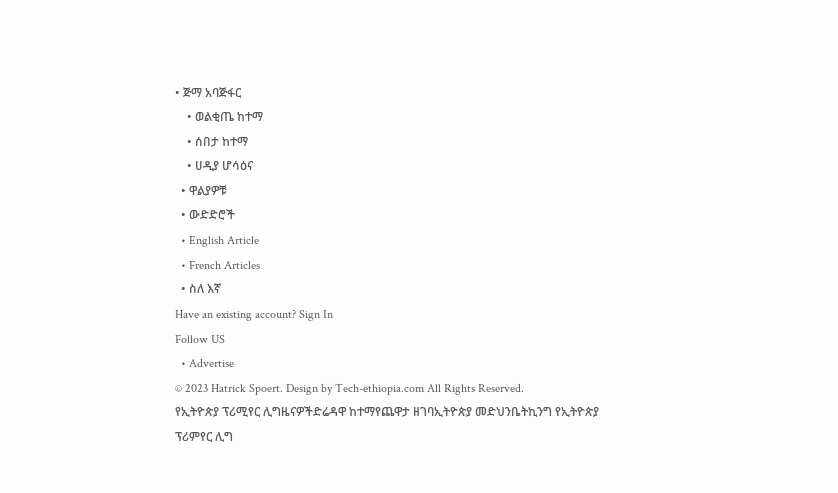• ጅማ አባጅፋር
    • ወልቂጤ ከተማ
    • ሰበታ ከተማ
    • ሀዲያ ሆሳዕና
  • ዋልያዎቹ
  • ውድድሮች
  • English Article
  • French Articles
  • ስለ እኛ
Have an existing account? Sign In
Follow US
  • Advertise
© 2023 Hatrick Spoert. Design by Tech-ethiopia.com All Rights Reserved.
የኢትዮጵያ ፕሪሚየር ሊግዜናዎችድሬዳዋ ከተማየጨዋታ ዘገባኢትዮጵያ መድህንቤትኪንግ የኢትዮጵያ ፕሪምየር ሊግ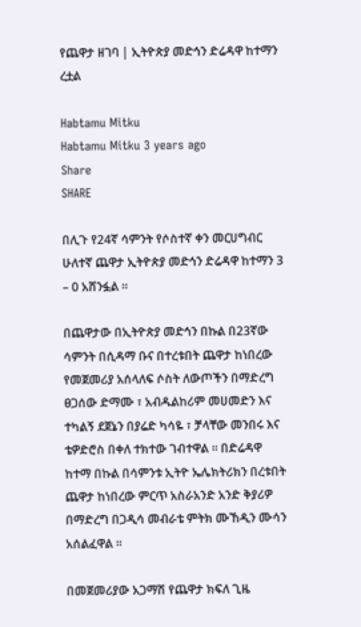የጨዋታ ዘገባ | ኢትዮጵያ መድኅን ድሬዳዋ ከተማን ረቷል

Habtamu Mitku
Habtamu Mitku 3 years ago
Share
SHARE

በሊጉ የ24ኛ ሳምንት የሶስተኛ ቀን መርሀግብር ሁለተኛ ጨዋታ ኢትዮጵያ መድኅን ድሬዳዋ ከተማን 3 – 0 አሸንፏል ።

በጨዋታው በኢትዮጵያ መድኅን በኩል በ23ኛው ሳምንት በሲዳማ ቡና በተረቱበት ጨዋታ ከነበረው የመጀመሪያ አሰላለፍ ሶስት ለውጦችን በማድረግ ፀጋሰው ድማሙ ፣ አብዱልከሪም መሀመድን እና ተካልኝ ደጀኔን በያሬድ ካሳዬ ፣ ቻላቸው መንበሩ እና ቴዎድሮስ በቀለ ተክተው ገብተዋል ። በድሬዳዋ ከተማ በኩል በሳምንቱ ኢትዮ ኤሌክትሪክን በረቱበት ጨዋታ ከነበረው ምርጥ አስራአንድ አንድ ቅያሪዎ በማድረግ በጋዲሳ መብራቴ ምትክ ሙኸዲን ሙሳን አሰልፈዋል ።

በመጀመሪያው አጋማሽ የጨዋታ ክፍለ ጊዜ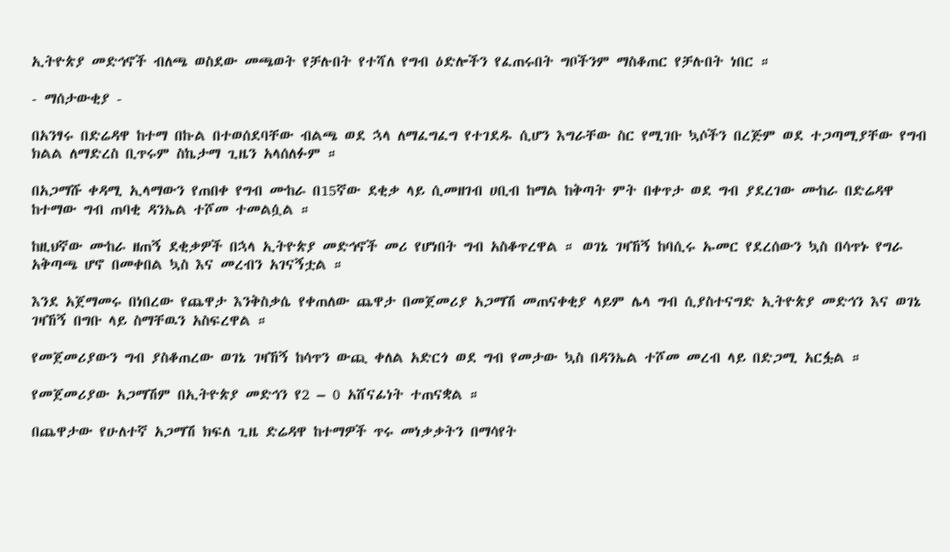ኢትዮጵያ መድኅኖች ብለጫ ወስደው መጫወት የቻሉበት የተሻለ የግብ ዕድሎችን የፈጠሩበት ግቦችንም ማስቆጠር የቻሉበት ነበር ።

- ማሰታውቂያ -

በአንፃሩ በድሬዳዋ ከተማ በኩል በተወሰደባቸው ብልጫ ወደ ኋላ ለማፈግፈግ የተገደዱ ሲሆን እግራቸው ስር የሚገቡ ኳሶችን በረጅም ወደ ተጋጣሚያቸው የግብ ክልል ለማድረስ ቢጥሩም ስኬታማ ጊዜን አላሰለፉም ።

በአጋማሹ ቀዳሚ ኢላማውን የጠበቀ የግብ ሙከራ በ15ኛው ደቂቃ ላይ ሲመዘገብ ሀቢብ ከማል ከቅጣት ምት በቀጥታ ወደ ግብ ያደረገው ሙከራ በድሬዳዋ ከተማው ግብ ጠባቂ ዳንኤል ተሾመ ተመልሷል ።

ከዚህኛው ሙከራ ዘጠኝ ደቂቃዎች በኋላ ኢትዮጵያ መድኅኖች መሪ የሆነበት ግብ አስቆጥረዋል ። ወገኔ ገዛኸኝ ከባሲሩ ኡመር የደረሰውን ኳስ በሳጥኑ የግራ አቅጣጫ ሆኖ በመቀበል ኳስ እና መረብን አገናኝቷል ።

እንደ አጀማመሩ በነበረው የጨዋታ እንቅስቃሴ የቀጠለው ጨዋታ በመጀመሪያ አጋማሽ መጠናቀቂያ ላይም ሌላ ግብ ሲያስተናግድ ኢትዮጵያ መድኅን እና ወገኔ ገዛኸኝ በግቡ ላይ ስማቸዉን አስፍረዋል ።

የመጀመሪያውን ግብ ያስቆጠረው ወገኔ ገዛኸኝ ከሳጥን ውጪ ቀለል አድርጎ ወደ ግብ የመታው ኳስ በዳንኤል ተሾመ መረብ ላይ በድጋሚ አርፏል ።

የመጀመሪያው አጋማሽም በኢትዮጵያ መድኅን የ2 – 0 አሸናፊነት ተጠናቋል ።

በጨዋታው የሁለተኛ አጋማሽ ክፍለ ጊዜ ድሬዳዋ ከተማዎች ጥሩ መነቃቃትን በማሳየት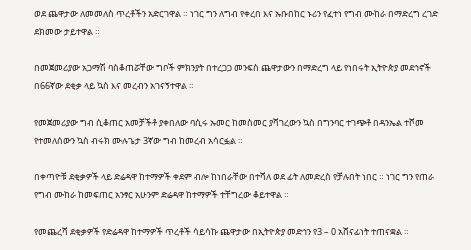ወደ ጨዋታው ለመመለስ ጥረቶችን አድርገዋል ። ነገር ግን ለግብ የቀረበ እና ኡቡበከር ኑሪን የፈተነ የግብ ሙከራ በማድረግ ረገድ ደክመው ታይተዋል ።

በመጀመሪያው አጋማሽ ባስቆጠሯቸው ግቦች ምክንያት በተረጋጋ መንፍስ ጨዋታውን በማድረግ ላይ የነበሩት ኢትዮጵያ መደኅኖች በ66ኛው ደቂቃ ላይ ኳስ እና መረብን አገናኝተዋል ።

የመጀመሪያው ግብ ሲቆጠር አመቻችቶ ያቀበለው ባሲሩ ኡመር ከመስመር ያሻገረውን ኳስ በግንባር ተገጭቶ በዳንኤል ተሾመ የተመለሰውን ኳስ ብሩክ ሙሉጌታ 3ኛው ግብ ከመረብ አሳርፏል ።

በቀጣዮቹ ደቂቃዎች ላይ ድሬዳዋ ከተማዎች ቀደም ብሎ ከነበራቸው በተሻለ ወደ ፊት ለመድረስ የቻሉበት ነበር ። ነገር ግን የጠራ የግብ ሙከራ ከመፍጠር አንፃር አሁንም ድሬዳዋ ከተማዎች ተቸግረው ቆይተዋል ።

የመጨረሻ ደቂቃዎች የድሬዳዋ ከተማዎች ጥረቶች ሳይሳኩ ጨዋታው በኢትዮጵያ መድኅን የ3 – 0 አሸናፊነት ተጠናቋል ።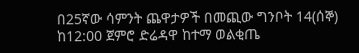በ25ኛው ሳምንት ጨዋታዎች በመጪው ግንቦት 14(ሰኞ) ከ12:00 ጀምሮ ድሬዳዋ ከተማ ወልቂጤ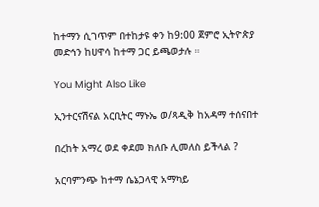ከተማን ሲገጥም በተከታዩ ቀን ከ9:00 ጀምሮ ኢትዮጵያ መድኅን ከሀዋሳ ከተማ ጋር ይጫወታሉ ።

You Might Also Like

ኢንተርናሽናል አርቢትር ማኑኤ ወ/ጻዲቅ ከአዳማ ተሰናበተ

በረከት አማረ ወደ ቀደመ ክለቡ ሊመለስ ይችላል ?

አርባምንጭ ከተማ ሴኔጋላዊ አማካይ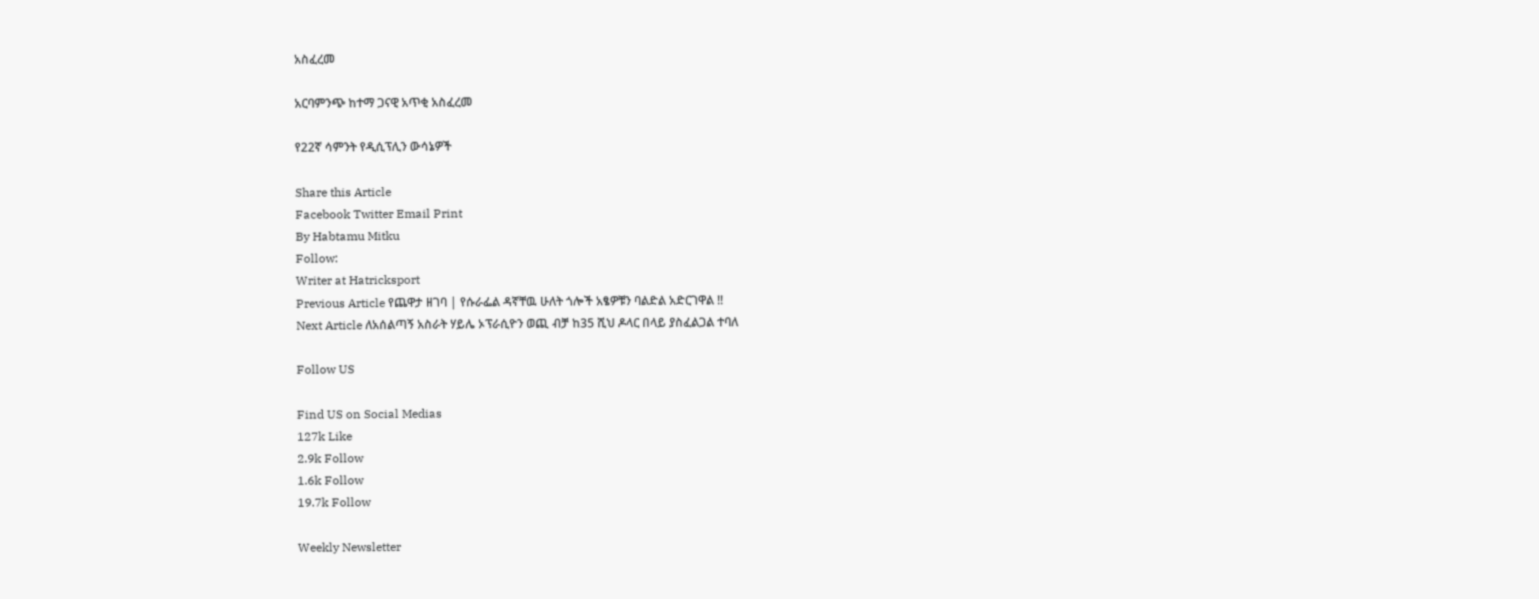አስፈረመ

አርባምንጭ ከተማ ጋናዊ አጥቂ አስፈረመ

የ22ኛ ሳምንት የዲሲፕሊን ውሳኔዎች

Share this Article
Facebook Twitter Email Print
By Habtamu Mitku
Follow:
Writer at Hatricksport
Previous Article የጨዋታ ዘገባ | የሱራፌል ዳኛቸዉ ሁለት ጎሎች አፄዎቹን ባልድል አድርገዋል !!
Next Article ለአሰልጣኝ አስራት ሃይሌ ኦፕራሲዮን ወጪ ብቻ ከ35 ሺህ ዶላር በላይ ያስፈልጋል ተባለ

Follow US

Find US on Social Medias
127k Like
2.9k Follow
1.6k Follow
19.7k Follow

Weekly Newsletter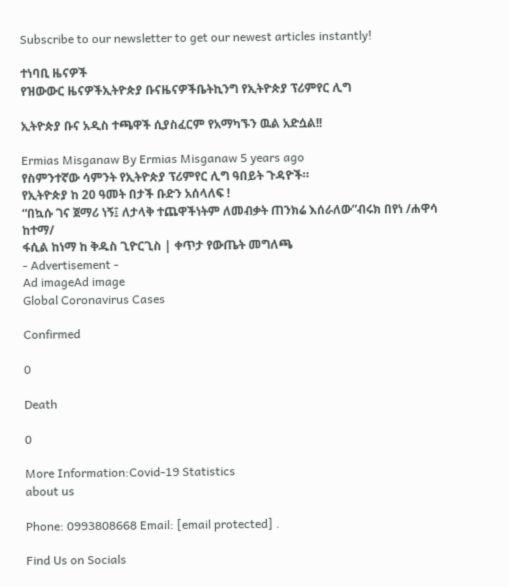Subscribe to our newsletter to get our newest articles instantly!

ተነባቢ ዜናዎች
የዝውውር ዜናዎችኢትዮጵያ ቡናዜናዎችቤትኪንግ የኢትዮጵያ ፕሪምየር ሊግ

ኢትዮጵያ ቡና አዲስ ተጫዋች ሲያስፈርም የአማካኙን ዉል አድሷል!!

Ermias Misganaw By Ermias Misganaw 5 years ago
የስምንተኛው ሳምንት የኢትዮጵያ ፕሪምየር ሊግ ዓበይት ጉዳዮች።
የኢትዮጵያ ከ 20 ዓመት በታች ቡድን አሰላለፍ !
“በኳሱ ገና ጀማሪ ነኝ፤ ለታላቅ ተጨዋችነትም ለመብቃት ጠንክሬ እሰራለው”ብሩክ በየነ /ሐዋሳ ከተማ/
ፋሲል ከነማ ከ ቅዱስ ጊዮርጊስ | ቀጥታ የውጤት መግለጫ
- Advertisement -
Ad imageAd image
Global Coronavirus Cases

Confirmed

0

Death

0

More Information:Covid-19 Statistics
about us

Phone: 0993808668 Email: [email protected] .

Find Us on Socials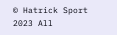© Hatrick Sport 2023 All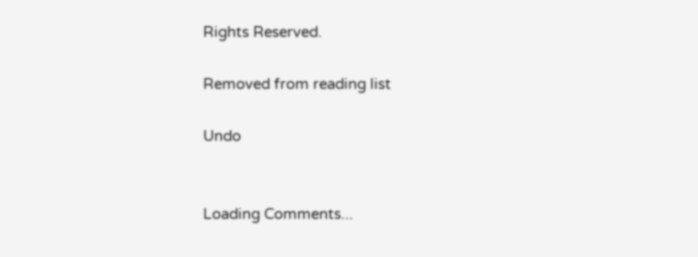Rights Reserved.

Removed from reading list

Undo


Loading Comments...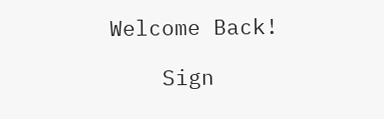Welcome Back!

    Sign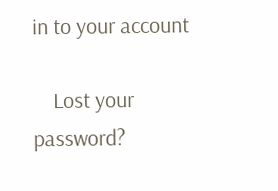in to your account

    Lost your password?